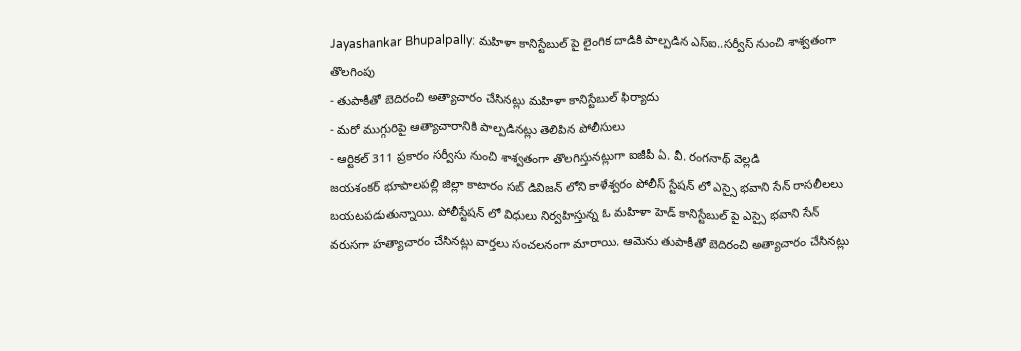Jayashankar Bhupalpally: మహిళా కానిస్టేబుల్ పై లైంగిక దాడికి పాల్పడిన ఎస్ఐ..సర్వీస్ నుంచి శాశ్వతంగా తొలగింపు
- తుపాకీతో బెదిరంచి అత్యాచారం చేసినట్లు మహిళా కానిస్టేబుల్ ఫిర్యాదు
- మరో ముగ్గురిపై ఆత్యాచారానికి పాల్పడినట్లు తెలిపిన పోలీసులు
- ఆర్టికల్ 311 ప్రకారం సర్వీసు నుంచి శాశ్వతంగా తొలగిస్తునట్లుగా ఐజీపీ ఏ. వీ. రంగనాథ్ వెల్లడి
జయశంకర్ భూపాలపల్లి జిల్లా కాటారం సబ్ డివిజన్ లోని కాళేశ్వరం పోలీస్ స్టేషన్ లో ఎస్సై భవాని సేన్ రాసలీలలు బయటపడుతున్నాయి. పోలీస్టేషన్ లో విధులు నిర్వహిస్తున్న ఓ మహిళా హెడ్ కానిస్టేబుల్ పై ఎస్సై భవాని సేన్ వరుసగా హత్యాచారం చేసినట్లు వార్తలు సంచలనంగా మారాయి. ఆమెను తుపాకీతో బెదిరంచి అత్యాచారం చేసినట్లు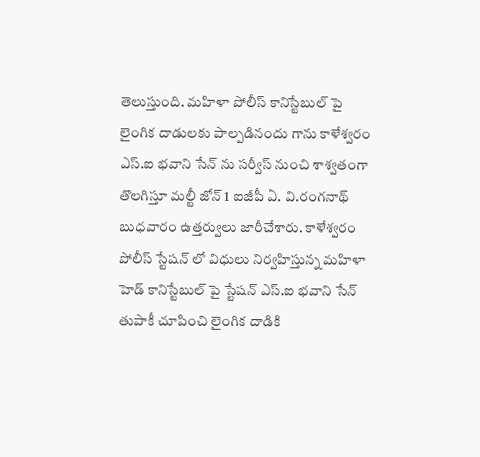తెలుస్తుంది. మహిళా పోలీస్ కానిస్టేబుల్ పై లైంగిక దాడులకు పాల్పడినందు గాను కాళేశ్వరం ఎస్.ఐ భవాని సేన్ ను సర్వీస్ నుంచి శాశ్వతంగా తొలగిస్తూ మల్టీ జోన్ 1 ఐజీపీ ఏ. వి.రంగనాథ్ బుధవారం ఉత్తర్వులు జారీచేశారు. కాళేశ్వరం పోలీస్ స్టేషన్ లో విధులు నిర్వహిస్తున్న మహిళా హెడ్ కానిస్టేబుల్ పై స్టేషన్ ఎస్.ఐ భవాని సేన్ తుపాకీ చూపించి లైంగిక దాడికి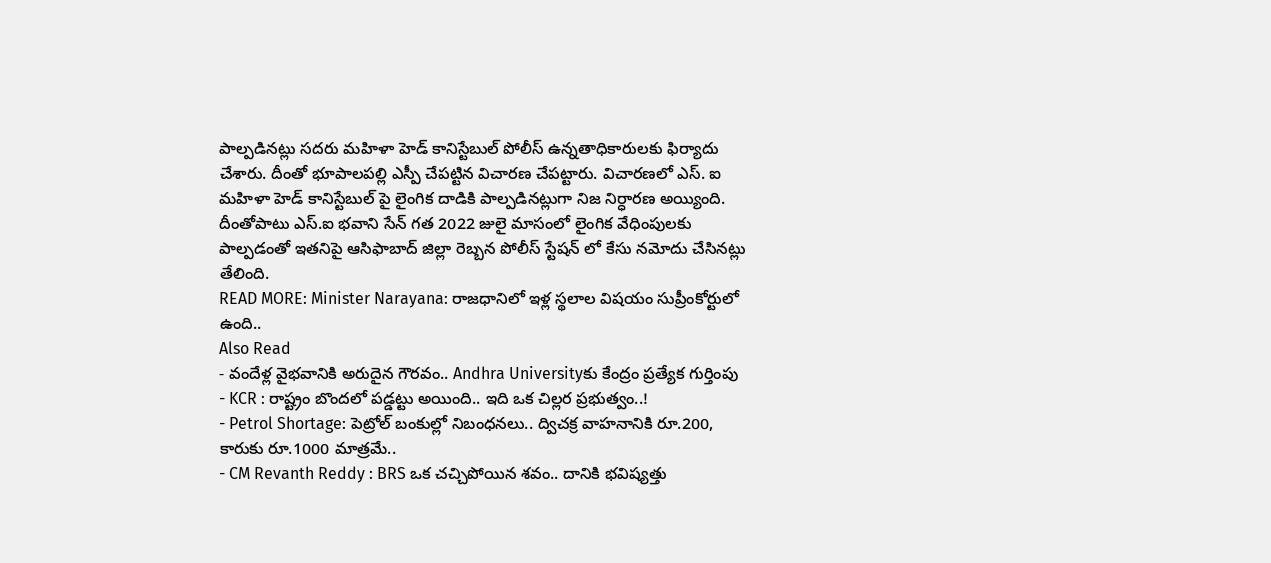పాల్పడినట్లు సదరు మహిళా హెడ్ కానిస్టేబుల్ పోలీస్ ఉన్నతాధికారులకు ఫిర్యాదు చేశారు. దీంతో భూపాలపల్లి ఎస్పీ చేపట్టిన విచారణ చేపట్టారు. విచారణలో ఎస్. ఐ మహిళా హెడ్ కానిస్టేబుల్ పై లైంగిక దాడికి పాల్పడినట్లుగా నిజ నిర్ధారణ అయ్యింది. దీంతోపాటు ఎస్.ఐ భవాని సేన్ గత 2022 జులై మాసంలో లైంగిక వేధింపులకు పాల్పడంతో ఇతనిపై ఆసిఫాబాద్ జిల్లా రెబ్బన పోలీస్ స్టేషన్ లో కేసు నమోదు చేసినట్లు తేలింది.
READ MORE: Minister Narayana: రాజధానిలో ఇళ్ల స్థలాల విషయం సుప్రీంకోర్టులో ఉంది..
Also Read
- వందేళ్ల వైభవానికి అరుదైన గౌరవం.. Andhra Universityకు కేంద్రం ప్రత్యేక గుర్తింపు
- KCR : రాష్ట్రం బొందలో పడ్డట్టు అయింది.. ఇది ఒక చిల్లర ప్రభుత్వం..!
- Petrol Shortage: పెట్రోల్ బంకుల్లో నిబంధనలు.. ద్విచక్ర వాహనానికి రూ.200, కారుకు రూ.1000 మాత్రమే..
- CM Revanth Reddy : BRS ఒక చచ్చిపోయిన శవం.. దానికి భవిష్యత్తు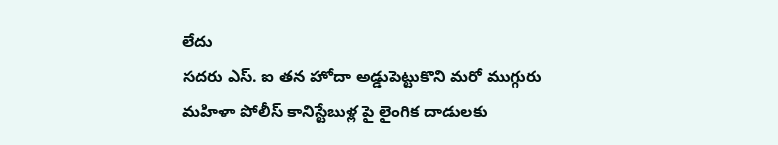లేదు
సదరు ఎస్. ఐ తన హోదా అడ్డుపెట్టుకొని మరో ముగ్గురు మహిళా పోలీస్ కానిస్టేబుళ్ల పై లైంగిక దాడులకు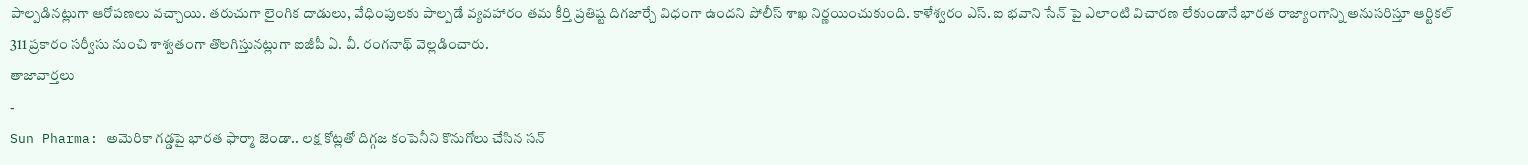పాల్పడినట్లుగా ఆరోపణలు వచ్చాయి. తరుచుగా లైంగిక దాడులు, వేధింపులకు పాల్పడే వ్యవహారం తమ కీర్తి ప్రతిష్ట దిగజార్చే విధంగా ఉందని పోలీస్ శాఖ నిర్ణయించుకుంది. కాళేశ్వరం ఎస్. ఐ భవాని సేన్ పై ఎలాంటి విచారణ లేకుండానే భారత రాజ్యాంగాన్ని అనుసరిస్తూ ఆర్టికల్ 311 ప్రకారం సర్వీసు నుంచి శాశ్వతంగా తొలగిస్తునట్లుగా ఐజీపీ ఏ. వీ. రంగనాథ్ వెల్లడించారు.
తాజావార్తలు
-
Sun Pharma: అమెరికా గడ్డపై భారత ఫార్మా జెండా.. లక్ష కోట్లతో దిగ్గజ కంపెనీని కొనుగోలు చేసిన సన్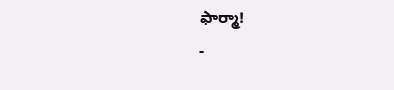ఫార్మా!
-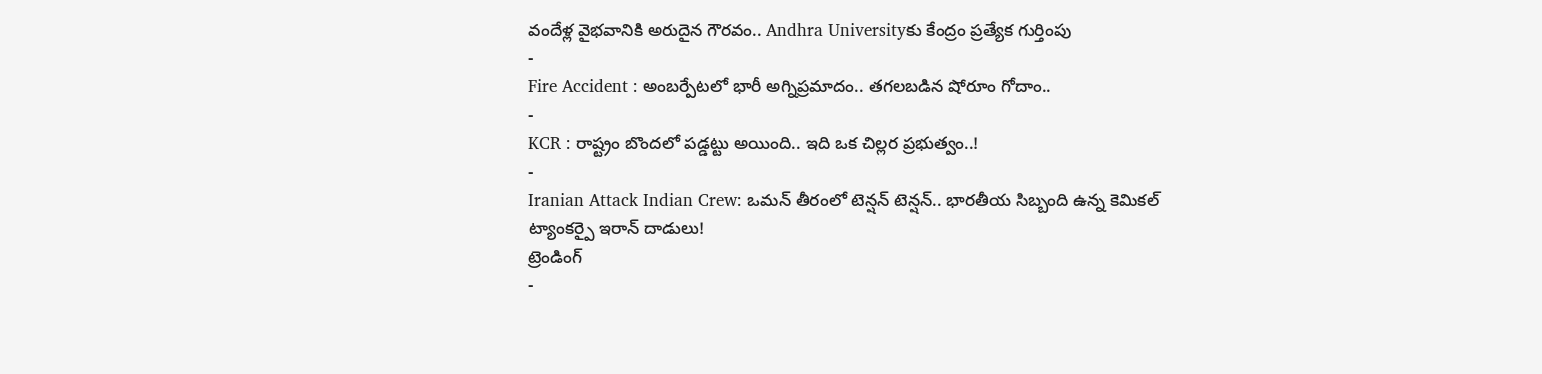వందేళ్ల వైభవానికి అరుదైన గౌరవం.. Andhra Universityకు కేంద్రం ప్రత్యేక గుర్తింపు
-
Fire Accident : అంబర్పేటలో భారీ అగ్నిప్రమాదం.. తగలబడిన షోరూం గోదాం..
-
KCR : రాష్ట్రం బొందలో పడ్డట్టు అయింది.. ఇది ఒక చిల్లర ప్రభుత్వం..!
-
Iranian Attack Indian Crew: ఒమన్ తీరంలో టెన్షన్ టెన్షన్.. భారతీయ సిబ్బంది ఉన్న కెమికల్ ట్యాంకర్పై ఇరాన్ దాడులు!
ట్రెండింగ్
-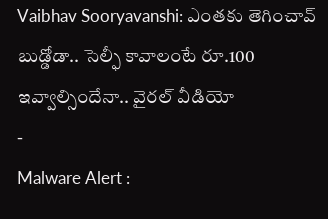Vaibhav Sooryavanshi: ఎంతకు తెగించావ్ బుడ్డోడా.. సెల్ఫీ కావాలంటే రూ.100 ఇవ్వాల్సిందేనా.. వైరల్ వీడియో
-
Malware Alert :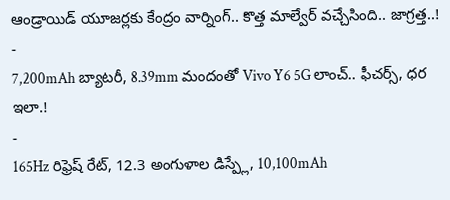ఆండ్రాయిడ్ యూజర్లకు కేంద్రం వార్నింగ్.. కొత్త మాల్వేర్ వచ్చేసింది.. జాగ్రత్త..!
-
7,200mAh బ్యాటరీ, 8.39mm మందంతో Vivo Y6 5G లాంచ్.. ఫీచర్స్, ధర ఇలా.!
-
165Hz రిఫ్రెష్ రేట్, 12.3 అంగుళాల డిస్ప్లే, 10,100mAh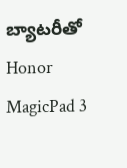బ్యాటరీతో Honor MagicPad 3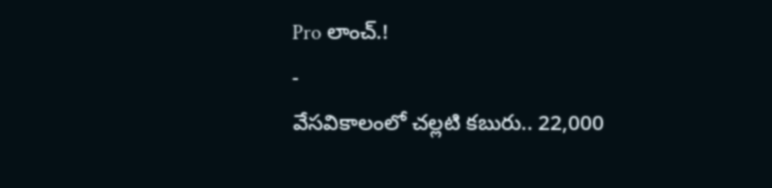Pro లాంచ్.!
-
వేసవికాలంలో చల్లటి కబురు.. 22,000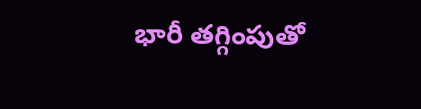భారీ తగ్గింపుతో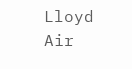Lloyd Air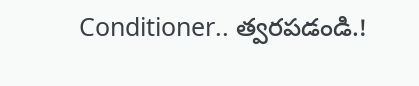Conditioner.. త్వరపడండి.!